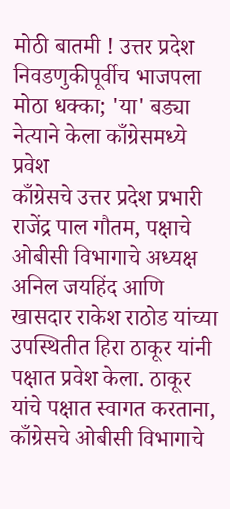मोठी बातमी ! उत्तर प्रदेश निवडणुकीपूर्वीच भाजपला मोठा धक्का; 'या' बड्या नेत्याने केला काँग्रेसमध्ये प्रवेश
काँग्रेसचे उत्तर प्रदेश प्रभारी राजेंद्र पाल गौतम, पक्षाचे ओबीसी विभागाचे अध्यक्ष अनिल जयहिंद आणि खासदार राकेश राठोड यांच्या उपस्थितीत हिरा ठाकूर यांनी पक्षात प्रवेश केला. ठाकूर यांचे पक्षात स्वागत करताना, काँग्रेसचे ओबीसी विभागाचे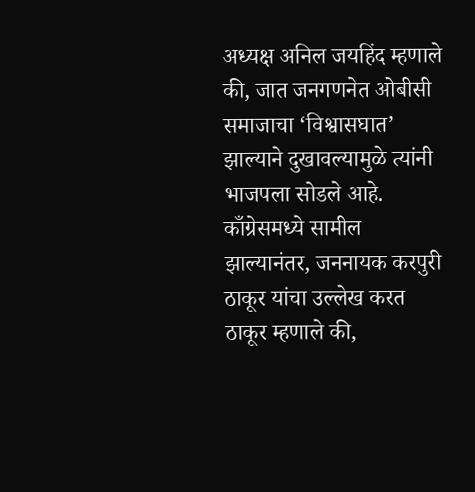अध्यक्ष अनिल जयहिंद म्हणाले की, जात जनगणनेत ओबीसी समाजाचा ‘विश्वासघात’ झाल्याने दुखावल्यामुळे त्यांनी भाजपला सोडले आहे. काँग्रेसमध्ये सामील झाल्यानंतर, जननायक करपुरी ठाकूर यांचा उल्लेख करत ठाकूर म्हणाले की,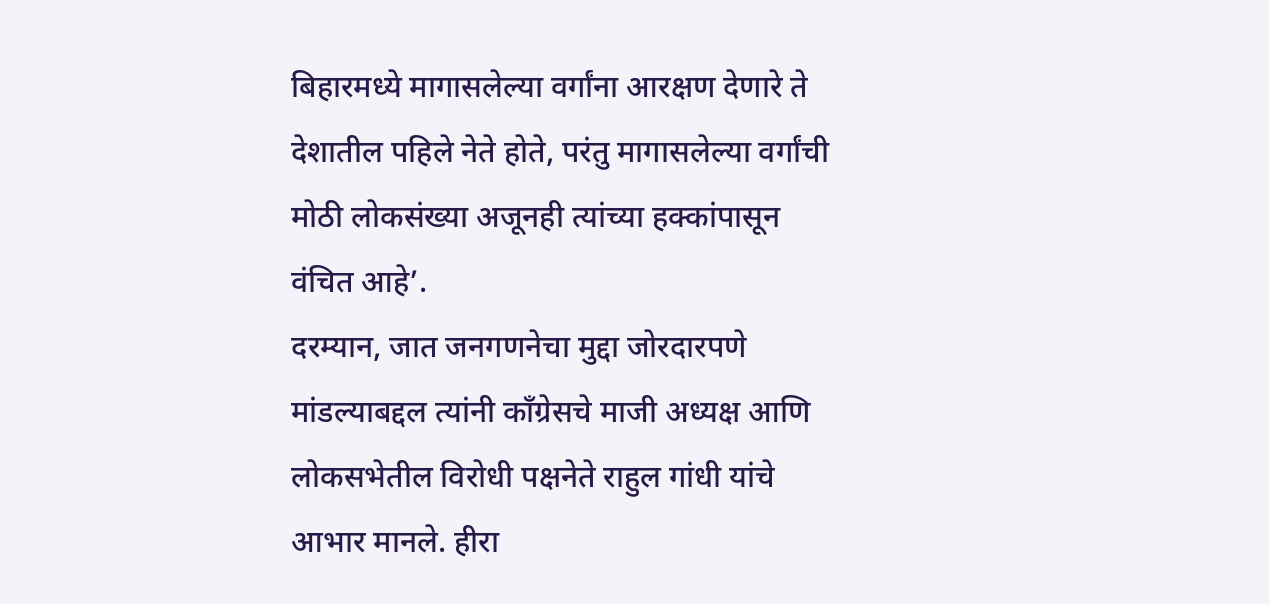बिहारमध्ये मागासलेल्या वर्गांना आरक्षण देणारे ते देशातील पहिले नेते होते, परंतु मागासलेल्या वर्गांची मोठी लोकसंख्या अजूनही त्यांच्या हक्कांपासून वंचित आहे’.
दरम्यान, जात जनगणनेचा मुद्दा जोरदारपणे मांडल्याबद्दल त्यांनी काँग्रेसचे माजी अध्यक्ष आणि लोकसभेतील विरोधी पक्षनेते राहुल गांधी यांचे आभार मानले. हीरा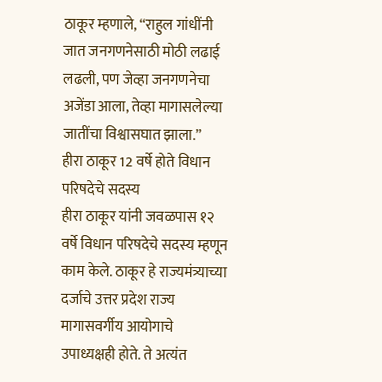ठाकूर म्हणाले, “राहुल गांधींनी जात जनगणनेसाठी मोठी लढाई लढली, पण जेव्हा जनगणनेचा अजेंडा आला, तेव्हा मागासलेल्या जातींचा विश्वासघात झाला.”
हीरा ठाकूर 12 वर्षे होते विधान परिषदेचे सदस्य
हीरा ठाकूर यांनी जवळपास १२ वर्षे विधान परिषदेचे सदस्य म्हणून काम केले. ठाकूर हे राज्यमंत्र्याच्या दर्जाचे उत्तर प्रदेश राज्य मागासवर्गीय आयोगाचे उपाध्यक्षही होते. ते अत्यंत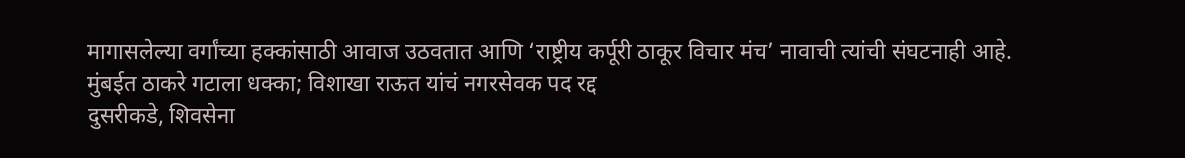मागासलेल्या वर्गांच्या हक्कांसाठी आवाज उठवतात आणि ‘राष्ट्रीय कर्पूरी ठाकूर विचार मंच’ नावाची त्यांची संघटनाही आहे.
मुंबईत ठाकरे गटाला धक्का; विशाखा राऊत यांचं नगरसेवक पद रद्द
दुसरीकडे, शिवसेना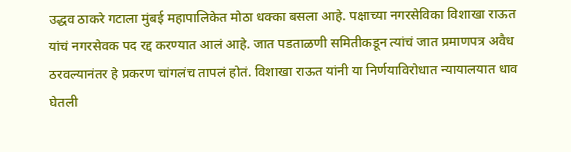उद्धव ठाकरे गटाला मुंबई महापालिकेत मोठा धक्का बसला आहे. पक्षाच्या नगरसेविका विशाखा राऊत यांचं नगरसेवक पद रद्द करण्यात आलं आहे. जात पडताळणी समितीकडून त्यांचं जात प्रमाणपत्र अवैध ठरवल्यानंतर हे प्रकरण चांगलंच तापलं होतं. विशाखा राऊत यांनी या निर्णयाविरोधात न्यायालयात धाव घेतली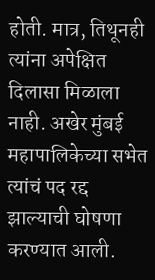होती. मात्र, तिथूनही त्यांना अपेक्षित दिलासा मिळाला नाही. अखेर मुंबई महापालिकेच्या सभेत त्यांचं पद रद्द झाल्याची घोषणा करण्यात आली.